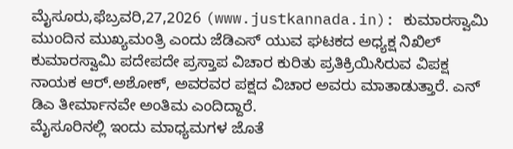ಮೈಸೂರು,ಫೆಬ್ರವರಿ,27,2026 (www.justkannada.in): ಕುಮಾರಸ್ವಾಮಿ ಮುಂದಿನ ಮುಖ್ಯಮಂತ್ರಿ ಎಂದು ಜೆಡಿಎಸ್ ಯುವ ಘಟಕದ ಅಧ್ಯಕ್ಷ ನಿಖಿಲ್ ಕುಮಾರಸ್ವಾಮಿ ಪದೇಪದೇ ಪ್ರಸ್ತಾಪ ವಿಚಾರ ಕುರಿತು ಪ್ರತಿಕ್ರಿಯಿಸಿರುವ ವಿಪಕ್ಷ ನಾಯಕ ಆರ್.ಅಶೋಕ್, ಅವರವರ ಪಕ್ಷದ ವಿಚಾರ ಅವರು ಮಾತಾಡುತ್ತಾರೆ. ಎನ್ ಡಿಎ ತೀರ್ಮಾನವೇ ಅಂತಿಮ ಎಂದಿದ್ದಾರೆ.
ಮೈಸೂರಿನಲ್ಲಿ ಇಂದು ಮಾಧ್ಯಮಗಳ ಜೊತೆ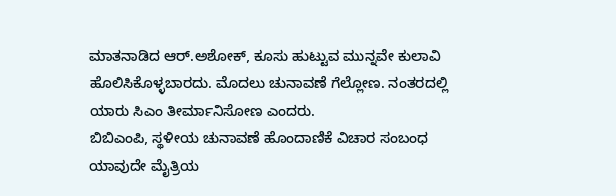ಮಾತನಾಡಿದ ಆರ್.ಅಶೋಕ್, ಕೂಸು ಹುಟ್ಟುವ ಮುನ್ನವೇ ಕುಲಾವಿ ಹೊಲಿಸಿಕೊಳ್ಳಬಾರದು. ಮೊದಲು ಚುನಾವಣೆ ಗೆಲ್ಲೋಣ. ನಂತರದಲ್ಲಿ ಯಾರು ಸಿಎಂ ತೀರ್ಮಾನಿಸೋಣ ಎಂದರು.
ಬಿಬಿಎಂಪಿ, ಸ್ಥಳೀಯ ಚುನಾವಣೆ ಹೊಂದಾಣಿಕೆ ವಿಚಾರ ಸಂಬಂಧ ಯಾವುದೇ ಮೈತ್ರಿಯ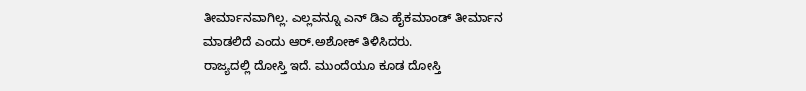ತೀರ್ಮಾನವಾಗಿಲ್ಲ. ಎಲ್ಲವನ್ನೂ ಎನ್ ಡಿಎ ಹೈಕಮಾಂಡ್ ತೀರ್ಮಾನ ಮಾಡಲಿದೆ ಎಂದು ಆರ್.ಅಶೋಕ್ ತಿಳಿಸಿದರು.
ರಾಜ್ಯದಲ್ಲಿ ದೋಸ್ತಿ ಇದೆ. ಮುಂದೆಯೂ ಕೂಡ ದೋಸ್ತಿ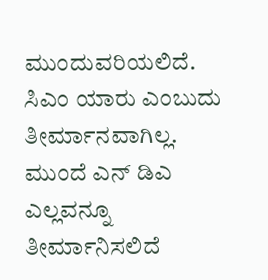ಮುಂದುವರಿಯಲಿದೆ. ಸಿಎಂ ಯಾರು ಎಂಬುದು ತೀರ್ಮಾನವಾಗಿಲ್ಲ. ಮುಂದೆ ಎನ್ ಡಿಎ ಎಲ್ಲವನ್ನೂ ತೀರ್ಮಾನಿಸಲಿದೆ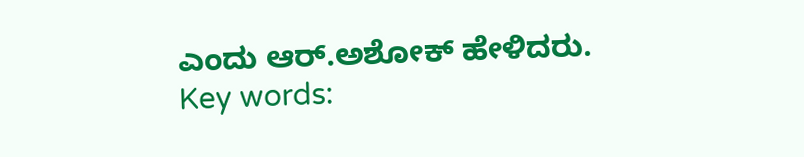ಎಂದು ಆರ್.ಅಶೋಕ್ ಹೇಳಿದರು.
Key words: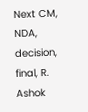Next CM, NDA, decision, final, R. Ashok